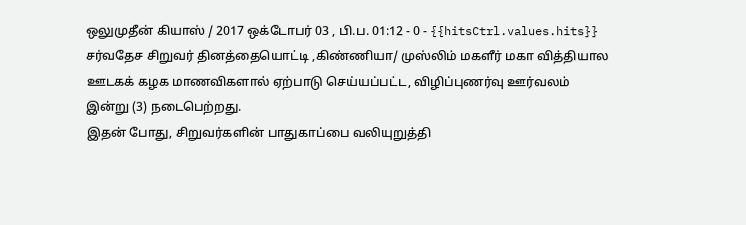ஒலுமுதீன் கியாஸ் / 2017 ஒக்டோபர் 03 , பி.ப. 01:12 - 0 - {{hitsCtrl.values.hits}}
சர்வதேச சிறுவர் தினத்தையொட்டி ,கிண்ணியா/ முஸ்லிம் மகளீர் மகா வித்தியால ஊடகக் கழக மாணவிகளால் ஏற்பாடு செய்யப்பட்ட, விழிப்புணர்வு ஊர்வலம் இன்று (3) நடைபெற்றது.
இதன் போது, சிறுவர்களின் பாதுகாப்பை வலியுறுத்தி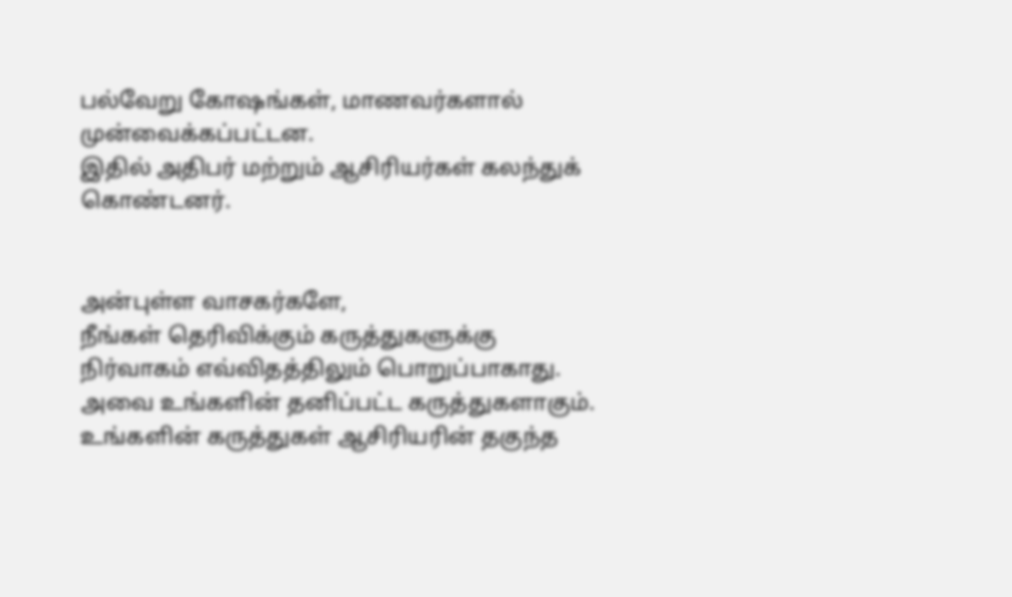பல்வேறு கோஷங்கள், மாணவர்களால் முன்வைக்கப்பட்டன.
இதில் அதிபர் மற்றும் ஆசிரியர்கள் கலந்துக் கொண்டனர்.


அன்புள்ள வாசகர்களே,
நீங்கள் தெரிவிக்கும் கருத்துகளுக்கு நிர்வாகம் எவ்விதத்திலும் பொறுப்பாகாது. அவை உங்களின் தனிப்பட்ட கருத்துகளாகும். உங்களின் கருத்துகள் ஆசிரியரின் தகுந்த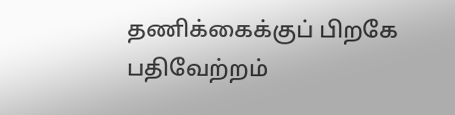தணிக்கைக்குப் பிறகே பதிவேற்றம்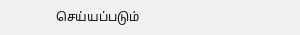செய்யப்படும்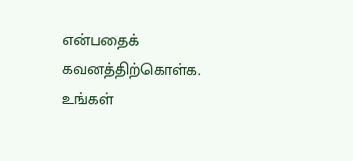என்பதைக் கவனத்திற்கொள்க. உங்கள்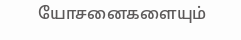யோசனைகளையும்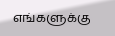எங்களுக்கு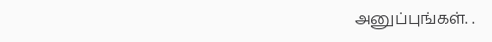அனுப்புங்கள். .